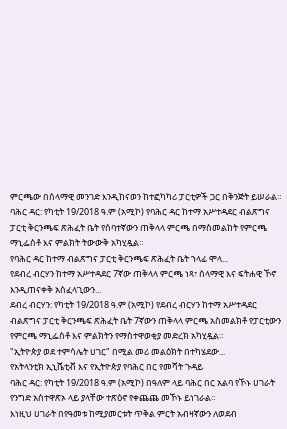ምርጫው በሰላማዊ መንገድ እንዲከናወን ከተፎካካሪ ፓርቲዎች ጋር በቅንጅት ይሠራል።
ባሕር ዳር: የካቲት 19/2018 ዓ.ም (አሚኮ) የባሕር ዳር ከተማ አሥተዳደር ብልጽግና ፓርቲ ቅርንጫፍ ጽሕፈት ቤት የሰባተኛውን ጠቅላላ ምርጫ በማስመልከት የምርጫ ማኒፌስቶ እና ምልክት ትውውቅ አካሂዷል።
የባሕር ዳር ከተማ ብልጽግና ፓርቲ ቅርንጫፍ ጽሕፈት ቤት ኀላፊ ሞላ...
የደብረ ብርሃን ከተማ አሥተዳደር 7ኛው ጠቅላላ ምርጫ ነጻ፣ ሰላማዊ እና ፍትሐዊ ኾኖ እንዲጠናቀቅ አስፈላጊውን...
ደብረ ብርሃን: የካቲት 19/2018 ዓ.ም (አሚኮ) የደብረ ብርሃን ከተማ አሥተዳደር ብልጽግና ፓርቲ ቅርንጫፍ ጽሕፈት ቤት 7ኛውን ጠቅላላ ምርጫ አስመልክቶ የፓርቲውን የምርጫ ማኒፌስቶ እና ምልክትን የማስተዋወቂያ መድረክ አካሂዷል።
"ኢትዮጵያ ወደ ተምሳሌት ሀገር" በሚል መሪ መልዕክት በተካሄደው...
የአትላንቲክ ኢኒሼቲቭ እና የኢትዮጵያ የባሕር በር የመሻት ጉዳይ
ባሕር ዳር: የካቲት 19/2018 ዓ.ም (አሚኮ) በዓለም ላይ ባሕር በር አልባ የኾኑ ሀገራት የንግድ አስተዋጽኦ ላይ ያላቸው ተጽዕኖ የቀጨጨ መኾኑ ይነገራል።
እነዚህ ሀገራት በየዓመቱ ከሚያመርቱት ጥቅል ምርት አብዛኛውን ለወደብ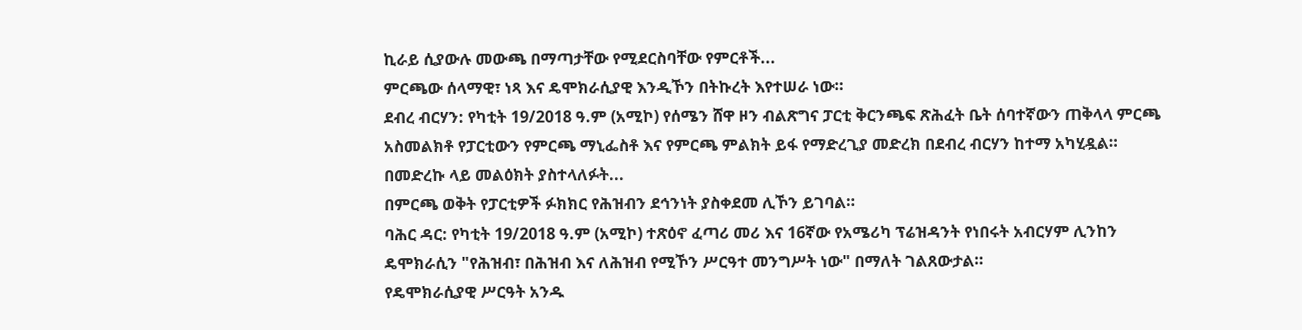ኪራይ ሲያውሉ መውጫ በማጣታቸው የሚደርስባቸው የምርቶች...
ምርጫው ሰላማዊ፣ ነጻ እና ዴሞክራሲያዊ እንዲኾን በትኩረት እየተሠራ ነው።
ደብረ ብርሃን: የካቲት 19/2018 ዓ.ም (አሚኮ) የሰሜን ሸዋ ዞን ብልጽግና ፓርቲ ቅርንጫፍ ጽሕፈት ቤት ሰባተኛውን ጠቅላላ ምርጫ አስመልክቶ የፓርቲውን የምርጫ ማኒፌስቶ እና የምርጫ ምልክት ይፋ የማድረጊያ መድረክ በደብረ ብርሃን ከተማ አካሂዷል።
በመድረኩ ላይ መልዕክት ያስተላለፉት...
በምርጫ ወቅት የፓርቲዎች ፉክክር የሕዝብን ደኅንነት ያስቀደመ ሊኾን ይገባል።
ባሕር ዳር: የካቲት 19/2018 ዓ.ም (አሚኮ) ተጽዕኖ ፈጣሪ መሪ እና 16ኛው የአሜሪካ ፕሬዝዳንት የነበሩት አብርሃም ሊንከን ዴሞክራሲን "የሕዝብ፣ በሕዝብ እና ለሕዝብ የሚኾን ሥርዓተ መንግሥት ነው" በማለት ገልጸውታል።
የዴሞክራሲያዊ ሥርዓት አንዱ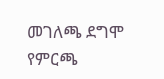መገለጫ ደግሞ የምርጫ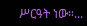ሥርዓት ነው።...